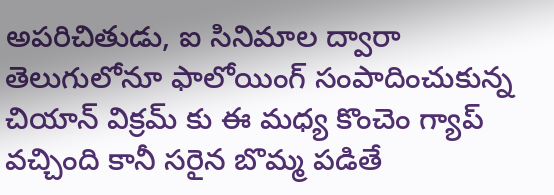అపరిచితుడు, ఐ సినిమాల ద్వారా తెలుగులోనూ ఫాలోయింగ్ సంపాదించుకున్న చియాన్ విక్రమ్ కు ఈ మధ్య కొంచెం గ్యాప్ వచ్చింది కానీ సరైన బొమ్మ పడితే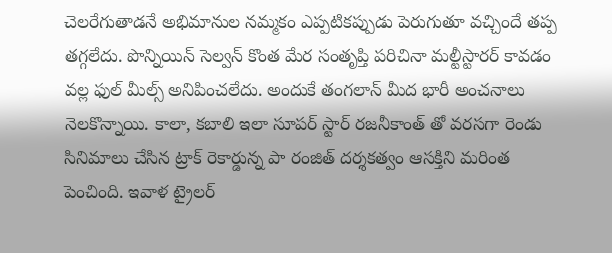చెలరేగుతాడనే అభిమానుల నమ్మకం ఎప్పటికప్పుడు పెరుగుతూ వచ్చిందే తప్ప తగ్గలేదు. పొన్నియిన్ సెల్వన్ కొంత మేర సంతృప్తి పరిచినా మల్టీస్టారర్ కావడం వల్ల ఫుల్ మీల్స్ అనిపించలేదు. అందుకే తంగలాన్ మీద భారీ అంచనాలు నెలకొన్నాయి. కాలా, కబాలి ఇలా సూపర్ స్టార్ రజనీకాంత్ తో వరసగా రెండు సినిమాలు చేసిన ట్రాక్ రెకార్డున్న పా రంజిత్ దర్శకత్వం ఆసక్తిని మరింత పెంచింది. ఇవాళ ట్రైలర్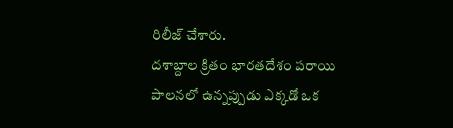రిలీజ్ చేశారు.
దశాబ్దాల క్రితం భారతదేశం పరాయి పాలనలో ఉన్నప్పుడు ఎక్కడో ఒక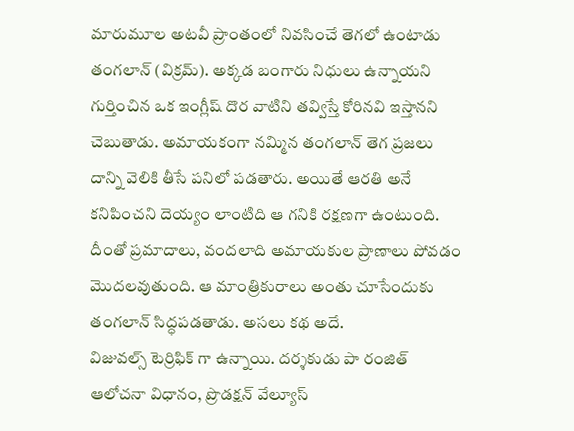మారుమూల అటవీ ప్రాంతంలో నివసించే తెగలో ఉంటాడు తంగలాన్ (విక్రమ్). అక్కడ బంగారు నిధులు ఉన్నాయని గుర్తించిన ఒక ఇంగ్లీష్ దొర వాటిని తవ్విస్తే కోరినవి ఇస్తానని చెబుతాడు. అమాయకంగా నమ్మిన తంగలాన్ తెగ ప్రజలు దాన్ని వెలికి తీసే పనిలో పడతారు. అయితే ఆరతి అనే కనిపించని దెయ్యం లాంటిది ఆ గనికి రక్షణగా ఉంటుంది. దీంతో ప్రమాదాలు, వందలాది అమాయకుల ప్రాణాలు పోవడం మొదలవుతుంది. ఆ మాంత్రికురాలు అంతు చూసేందుకు తంగలాన్ సిద్ధపడతాడు. అసలు కథ అదే.
విజువల్స్ టెర్రిఫిక్ గా ఉన్నాయి. దర్శకుడు పా రంజిత్ ఆలోచనా విధానం, ప్రొడక్షన్ వేల్యూస్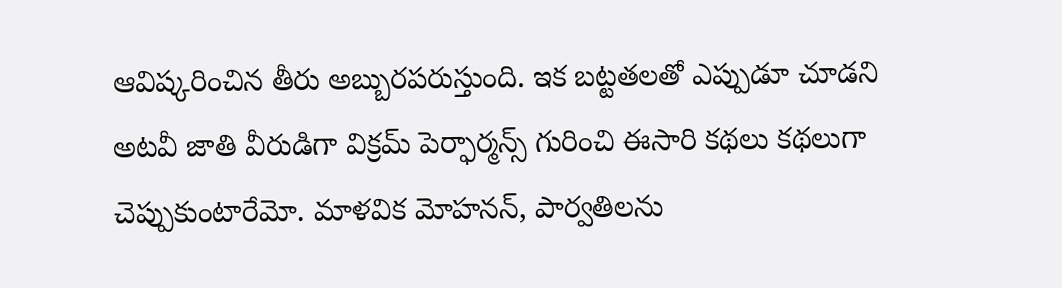ఆవిష్కరించిన తీరు అబ్బురపరుస్తుంది. ఇక బట్టతలతో ఎప్పుడూ చూడని అటవీ జాతి వీరుడిగా విక్రమ్ పెర్ఫార్మన్స్ గురించి ఈసారి కథలు కథలుగా చెప్పుకుంటారేమో. మాళవిక మోహనన్, పార్వతిలను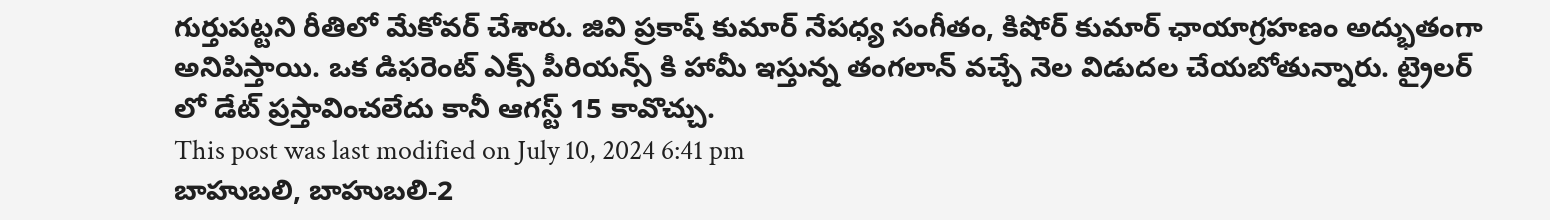గుర్తుపట్టని రీతిలో మేకోవర్ చేశారు. జివి ప్రకాష్ కుమార్ నేపధ్య సంగీతం, కిషోర్ కుమార్ ఛాయాగ్రహణం అద్భుతంగా అనిపిస్తాయి. ఒక డిఫరెంట్ ఎక్స్ పీరియన్స్ కి హామీ ఇస్తున్న తంగలాన్ వచ్చే నెల విడుదల చేయబోతున్నారు. ట్రైలర్ లో డేట్ ప్రస్తావించలేదు కానీ ఆగస్ట్ 15 కావొచ్చు.
This post was last modified on July 10, 2024 6:41 pm
బాహుబలి, బాహుబలి-2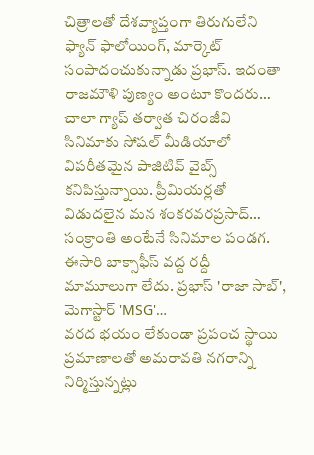చిత్రాలతో దేశవ్యాప్తంగా తిరుగులేని ఫ్యాన్ ఫాలోయింగ్, మార్కెట్ సంపాదంచుకున్నాడు ప్రభాస్. ఇదంతా రాజమౌళి పుణ్యం అంటూ కొందరు…
చాలా గ్యాప్ తర్వాత చిరంజీవి సినిమాకు సోషల్ మీడియాలో విపరీతమైన పాజిటివ్ వైబ్స్ కనిపిస్తున్నాయి. ప్రీమియర్లతో విడుదలైన మన శంకరవరప్రసాద్…
సంక్రాంతి అంటేనే సినిమాల పండగ. ఈసారి బాక్సాఫీస్ వద్ద రద్దీ మామూలుగా లేదు. ప్రభాస్ 'రాజా సాబ్', మెగాస్టార్ 'MSG'…
వరద భయం లేకుండా ప్రపంచ స్థాయి ప్రమాణాలతో అమరావతి నగరాన్ని నిర్మిస్తున్నట్లు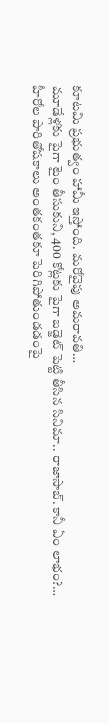కూటమి ప్రభుత్వం హామీ ఇస్తోంది. మరోవైపు అమరావతి…
మూడేళ్లకు పైగా టైం తీసుకుని, 400 కోట్లకు పైగా బడ్జెట్ పెట్టి తీసిన సినిమా.. రాజాసాబ్. కానీ ఏం లాభం?…
హీరోల పారితోషకాలు అంతకంతకూ పెరిగిపోతుండడంపై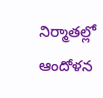నిర్మాతల్లో ఆందోళన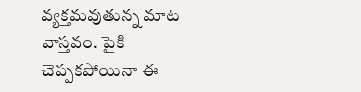వ్యక్తమవుతున్న మాట వాస్తవం. పైకి చెప్పకపోయినా ఈ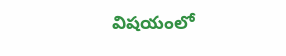విషయంలో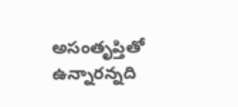అసంతృప్తితో ఉన్నారన్నది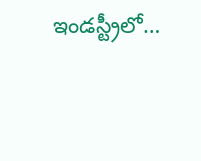ఇండస్ట్రీలో…